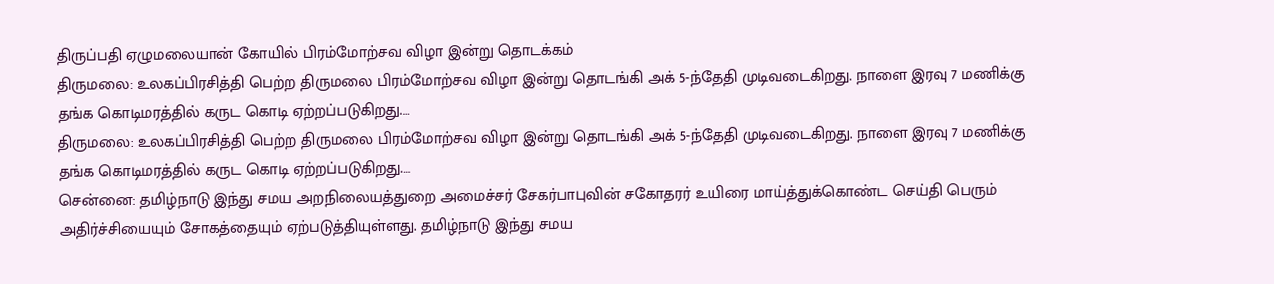திருப்பதி ஏழுமலையான் கோயில் பிரம்மோற்சவ விழா இன்று தொடக்கம்
திருமலை: உலகப்பிரசித்தி பெற்ற திருமலை பிரம்மோற்சவ விழா இன்று தொடங்கி அக் 5-ந்தேதி முடிவடைகிறது. நாளை இரவு 7 மணிக்கு தங்க கொடிமரத்தில் கருட கொடி ஏற்றப்படுகிறது.…
திருமலை: உலகப்பிரசித்தி பெற்ற திருமலை பிரம்மோற்சவ விழா இன்று தொடங்கி அக் 5-ந்தேதி முடிவடைகிறது. நாளை இரவு 7 மணிக்கு தங்க கொடிமரத்தில் கருட கொடி ஏற்றப்படுகிறது.…
சென்னை: தமிழ்நாடு இந்து சமய அறநிலையத்துறை அமைச்சர் சேகர்பாபுவின் சகோதரர் உயிரை மாய்த்துக்கொண்ட செய்தி பெரும் அதிர்ச்சியையும் சோகத்தையும் ஏற்படுத்தியுள்ளது. தமிழ்நாடு இந்து சமய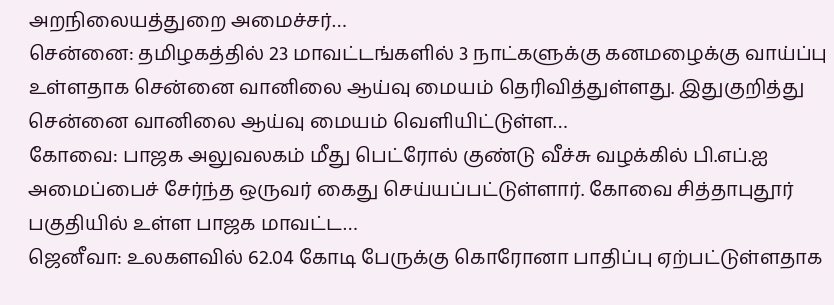அறநிலையத்துறை அமைச்சர்…
சென்னை: தமிழகத்தில் 23 மாவட்டங்களில் 3 நாட்களுக்கு கனமழைக்கு வாய்ப்பு உள்ளதாக சென்னை வானிலை ஆய்வு மையம் தெரிவித்துள்ளது. இதுகுறித்து சென்னை வானிலை ஆய்வு மையம் வெளியிட்டுள்ள…
கோவை: பாஜக அலுவலகம் மீது பெட்ரோல் குண்டு வீச்சு வழக்கில் பி.எப்.ஐ அமைப்பைச் சேர்ந்த ஒருவர் கைது செய்யப்பட்டுள்ளார். கோவை சித்தாபுதூர் பகுதியில் உள்ள பாஜக மாவட்ட…
ஜெனீவா: உலகளவில் 62.04 கோடி பேருக்கு கொரோனா பாதிப்பு ஏற்பட்டுள்ளதாக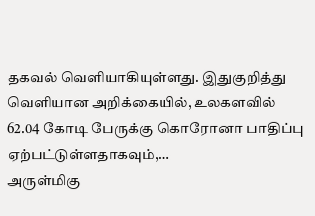தகவல் வெளியாகியுள்ளது. இதுகுறித்து வெளியான அறிக்கையில், உலகளவில் 62.04 கோடி பேருக்கு கொரோனா பாதிப்பு ஏற்பட்டுள்ளதாகவும்,…
அருள்மிகு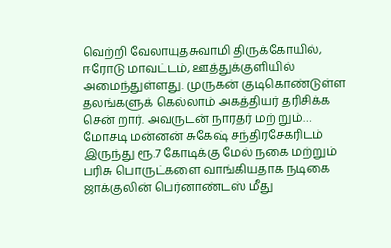வெற்றி வேலாயுதசுவாமி திருக்கோயில், ஈரோடு மாவட்டம், ஊத்துக்குளியில் அமைந்துள்ளது. முருகன் குடிகொண்டுள்ள தலங்களுக் கெல்லாம் அகத்தியர் தரிசிக்க சென் றார். அவருடன் நாரதர் மற் றும்…
மோசடி மன்னன் சுகேஷ் சந்திரசேகரிடம் இருந்து ரூ.7 கோடிக்கு மேல் நகை மற்றும் பரிசு பொருட்களை வாங்கியதாக நடிகை ஜாக்குலின் பெர்னாண்டஸ் மீது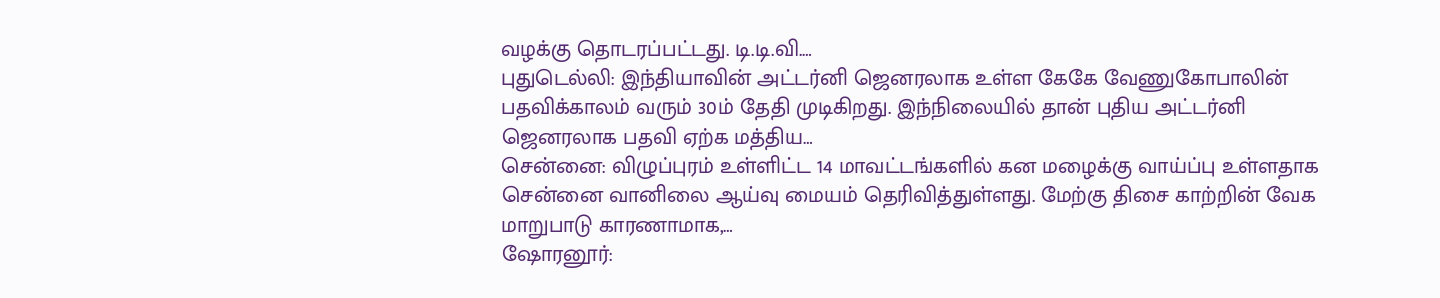வழக்கு தொடரப்பட்டது. டி.டி.வி.…
புதுடெல்லி: இந்தியாவின் அட்டர்னி ஜெனரலாக உள்ள கேகே வேணுகோபாலின் பதவிக்காலம் வரும் 30ம் தேதி முடிகிறது. இந்நிலையில் தான் புதிய அட்டர்னி ஜெனரலாக பதவி ஏற்க மத்திய…
சென்னை: விழுப்புரம் உள்ளிட்ட 14 மாவட்டங்களில் கன மழைக்கு வாய்ப்பு உள்ளதாக சென்னை வானிலை ஆய்வு மையம் தெரிவித்துள்ளது. மேற்கு திசை காற்றின் வேக மாறுபாடு காரணாமாக,…
ஷோரனூர்: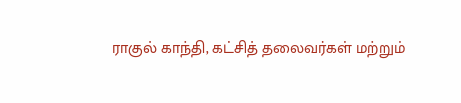ராகுல் காந்தி, கட்சித் தலைவர்கள் மற்றும்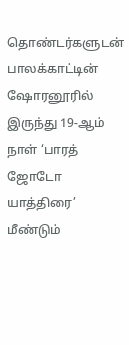தொண்டர்களுடன் பாலக்காட்டின் ஷோரனூரில் இருந்து 19-ஆம் நாள் ‘பாரத் ஜோடோ யாத்திரை’ மீண்டும்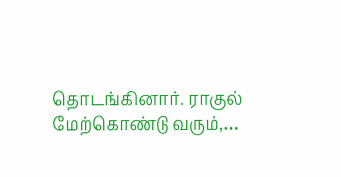தொடங்கினார். ராகுல் மேற்கொண்டு வரும்,…